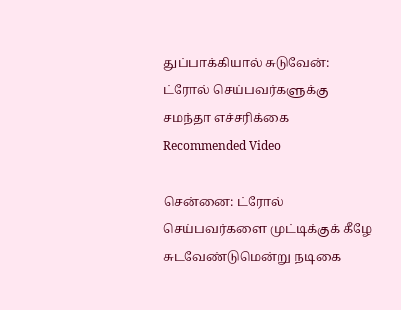துப்பாக்கியால் சுடுவேன்: ட்ரோல் செய்பவர்களுக்கு சமந்தா எச்சரிக்கை
Recommended Video

சென்னை: ட்ரோல் செய்பவர்களை முட்டிக்குக் கீழே சுடவேண்டுமென்று நடிகை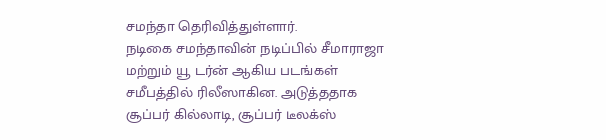சமந்தா தெரிவித்துள்ளார்.
நடிகை சமந்தாவின் நடிப்பில் சீமாராஜா மற்றும் யூ டர்ன் ஆகிய படங்கள் சமீபத்தில் ரிலீஸாகின. அடுத்ததாக சூப்பர் கில்லாடி, சூப்பர் டீலக்ஸ்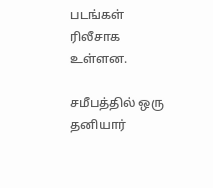படங்கள் ரிலீசாக உள்ளன.

சமீபத்தில் ஒரு தனியார்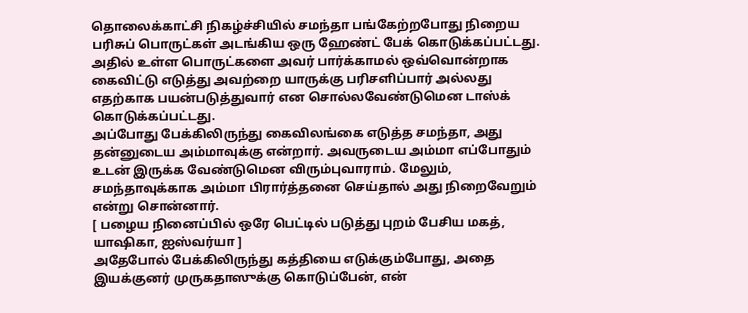தொலைக்காட்சி நிகழ்ச்சியில் சமந்தா பங்கேற்றபோது நிறைய பரிசுப் பொருட்கள் அடங்கிய ஒரு ஹேண்ட் பேக் கொடுக்கப்பட்டது. அதில் உள்ள பொருட்களை அவர் பார்க்காமல் ஒவ்வொன்றாக கைவிட்டு எடுத்து அவற்றை யாருக்கு பரிசளிப்பார் அல்லது எதற்காக பயன்படுத்துவார் என சொல்லவேண்டுமென டாஸ்க் கொடுக்கப்பட்டது.
அப்போது பேக்கிலிருந்து கைவிலங்கை எடுத்த சமந்தா, அது தன்னுடைய அம்மாவுக்கு என்றார். அவருடைய அம்மா எப்போதும் உடன் இருக்க வேண்டுமென விரும்புவாராம். மேலும், சமந்தாவுக்காக அம்மா பிரார்த்தனை செய்தால் அது நிறைவேறும் என்று சொன்னார்.
[ பழைய நினைப்பில் ஒரே பெட்டில் படுத்து புறம் பேசிய மகத், யாஷிகா, ஐஸ்வர்யா ]
அதேபோல் பேக்கிலிருந்து கத்தியை எடுக்கும்போது, அதை இயக்குனர் முருகதாஸுக்கு கொடுப்பேன், என்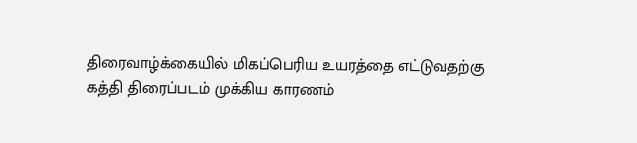திரைவாழ்க்கையில் மிகப்பெரிய உயரத்தை எட்டுவதற்கு கத்தி திரைப்படம் முக்கிய காரணம்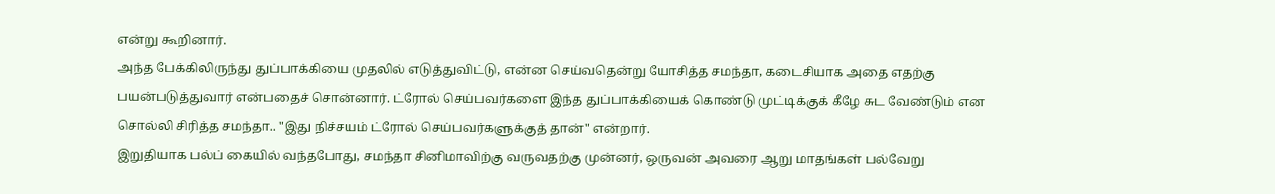என்று கூறினார்.
அந்த பேக்கிலிருந்து துப்பாக்கியை முதலில் எடுத்துவிட்டு, என்ன செய்வதென்று யோசித்த சமந்தா, கடைசியாக அதை எதற்கு பயன்படுத்துவார் என்பதைச் சொன்னார். ட்ரோல் செய்பவர்களை இந்த துப்பாக்கியைக் கொண்டு முட்டிக்குக் கீழே சுட வேண்டும் என சொல்லி சிரித்த சமந்தா.. "இது நிச்சயம் ட்ரோல் செய்பவர்களுக்குத் தான்" என்றார்.
இறுதியாக பல்ப் கையில் வந்தபோது, சமந்தா சினிமாவிற்கு வருவதற்கு முன்னர், ஒருவன் அவரை ஆறு மாதங்கள் பல்வேறு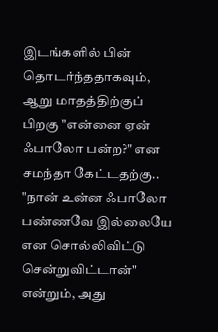இடங்களில் பின் தொடர்ந்ததாகவும், ஆறு மாதத்திற்குப் பிறகு "என்னை ஏன் ஃபாலோ பன்ற?" என சமந்தா கேட்டதற்கு.. "நான் உன்ன ஃபாலோ பண்ணவே இல்லையே என சொல்லிவிட்டு சென்றுவிட்டான்" என்றும், அது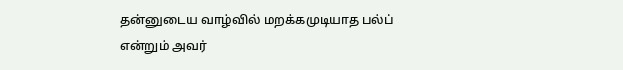தன்னுடைய வாழ்வில் மறக்கமுடியாத பல்ப் என்றும் அவர்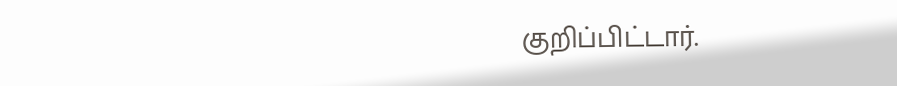குறிப்பிட்டார்.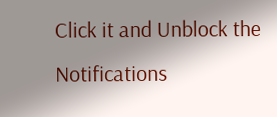Click it and Unblock the Notifications